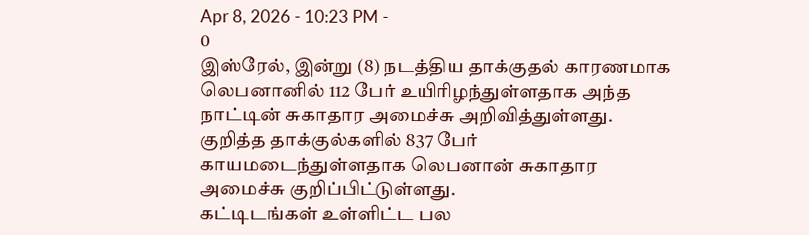Apr 8, 2026 - 10:23 PM -
0
இஸ்ரேல், இன்று (8) நடத்திய தாக்குதல் காரணமாக லெபனானில் 112 பேர் உயிரிழந்துள்ளதாக அந்த நாட்டின் சுகாதார அமைச்சு அறிவித்துள்ளது.
குறித்த தாக்குல்களில் 837 பேர் காயமடைந்துள்ளதாக லெபனான் சுகாதார அமைச்சு குறிப்பிட்டுள்ளது.
கட்டிடங்கள் உள்ளிட்ட பல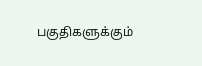பகுதிகளுக்கும்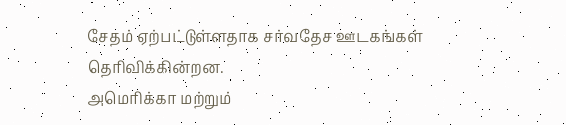சேதம் ஏற்பட்டுள்ளதாக சர்வதேச ஊடகங்கள் தெரிவிக்கின்றன.
அமெரிக்கா மற்றும்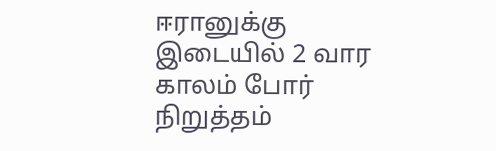ஈரானுக்கு இடையில் 2 வார காலம் போர் நிறுத்தம்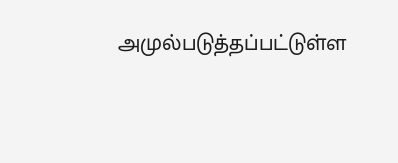அமுல்படுத்தப்பட்டுள்ள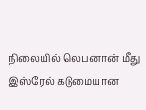நிலையில் லெபனான் மீது இஸ்ரேல் கடுமையான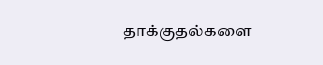தாக்குதல்களை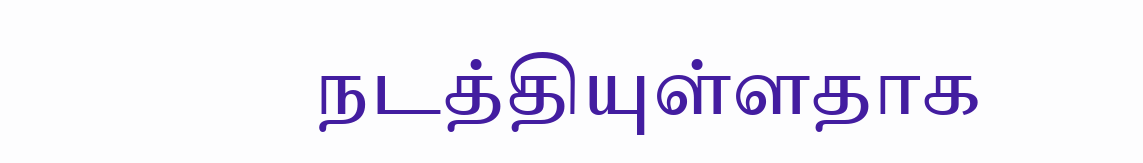நடத்தியுள்ளதாக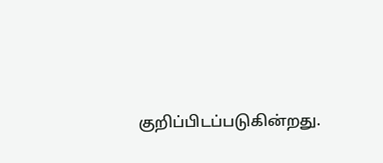குறிப்பிடப்படுகின்றது.